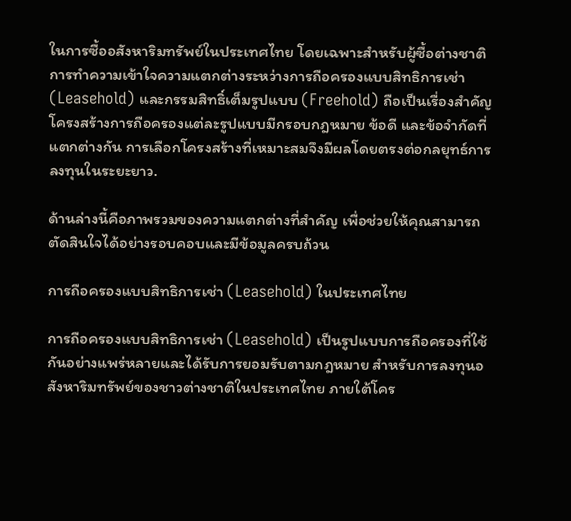ในการซื้ออสังหาริมทรัพย์ในประเทศไทย โดยเฉพาะสำหรับผู้ซื้อต่างชาติ การทำความเข้าใจความแตกต่างระหว่างการถือครองแบบสิทธิการเช่า (Leasehold) และกรรมสิทธิ์เต็มรูปแบบ (Freehold) ถือเป็นเรื่องสำคัญ โครงสร้างการถือครองแต่ละรูปแบบมีกรอบกฎหมาย ข้อดี และข้อจำกัดที่แตกต่างกัน การเลือกโครงสร้างที่เหมาะสมจึงมีผลโดยตรงต่อกลยุทธ์การลงทุนในระยะยาว.

ด้านล่างนี้คือภาพรวมของความแตกต่างที่สำคัญ เพื่อช่วยให้คุณสามารถตัดสินใจได้อย่างรอบคอบและมีข้อมูลครบถ้วน

การถือครองแบบสิทธิการเช่า (Leasehold) ในประเทศไทย

การถือครองแบบสิทธิการเช่า (Leasehold) เป็นรูปแบบการถือครองที่ใช้กันอย่างแพร่หลายและได้รับการยอมรับตามกฎหมาย สำหรับการลงทุนอสังหาริมทรัพย์ของชาวต่างชาติในประเทศไทย ภายใต้โคร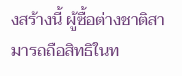งสร้างนี้ ผู้ซื้อต่างชาติสามารถถือสิทธิในท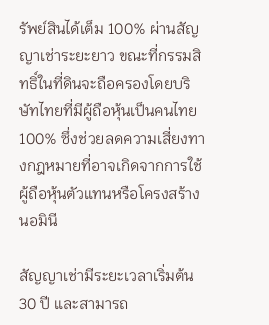รัพย์สินได้เต็ม 100% ผ่านสัญญาเช่าระยะยาว ขณะที่กรรมสิทธิ์ในที่ดินจะถือครองโดยบริษัทไทยที่มีผู้ถือหุ้นเป็นคนไทย 100% ซึ่งช่วยลดความเสี่ยงทางกฎหมายที่อาจเกิดจากการใช้ผู้ถือหุ้นตัวแทนหรือโครงสร้างนอมินี

สัญญาเช่ามีระยะเวลาเริ่มต้น 30 ปี และสามารถ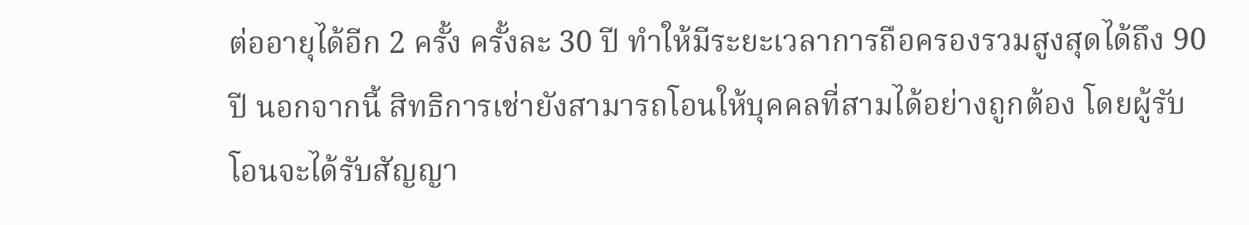ต่ออายุได้อีก 2 ครั้ง ครั้งละ 30 ปี ทำให้มีระยะเวลาการถือครองรวมสูงสุดได้ถึง 90 ปี นอกจากนี้ สิทธิการเช่ายังสามารถโอนให้บุคคลที่สามได้อย่างถูกต้อง โดยผู้รับโอนจะได้รับสัญญา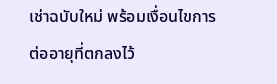เช่าฉบับใหม่ พร้อมเงื่อนไขการต่ออายุที่ตกลงไว้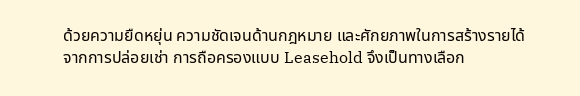ด้วยความยืดหยุ่น ความชัดเจนด้านกฎหมาย และศักยภาพในการสร้างรายได้จากการปล่อยเช่า การถือครองแบบ Leasehold จึงเป็นทางเลือก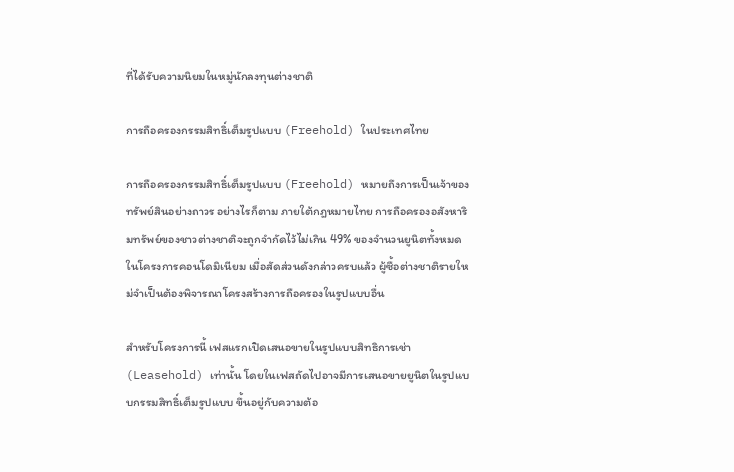ที่ได้รับความนิยมในหมู่นักลงทุนต่างชาติ

การถือครองกรรมสิทธิ์เต็มรูปแบบ (Freehold) ในประเทศไทย

การถือครองกรรมสิทธิ์เต็มรูปแบบ (Freehold) หมายถึงการเป็นเจ้าของทรัพย์สินอย่างถาวร อย่างไรก็ตาม ภายใต้กฎหมายไทย การถือครองอสังหาริมทรัพย์ของชาวต่างชาติจะถูกจำกัดไว้ไม่เกิน 49% ของจำนวนยูนิตทั้งหมดในโครงการคอนโดมิเนียม เมื่อสัดส่วนดังกล่าวครบแล้ว ผู้ซื้อต่างชาติรายใหม่จำเป็นต้องพิจารณาโครงสร้างการถือครองในรูปแบบอื่น

สำหรับโครงการนี้ เฟสแรกเปิดเสนอขายในรูปแบบสิทธิการเช่า (Leasehold) เท่านั้น โดยในเฟสถัดไปอาจมีการเสนอขายยูนิตในรูปแบบกรรมสิทธิ์เต็มรูปแบบ ขึ้นอยู่กับความต้อ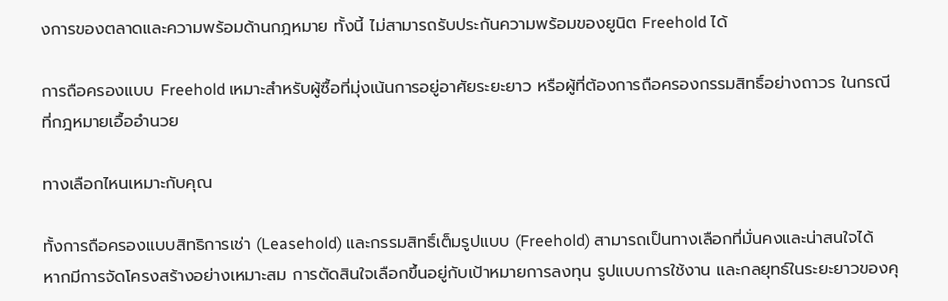งการของตลาดและความพร้อมด้านกฎหมาย ทั้งนี้ ไม่สามารถรับประกันความพร้อมของยูนิต Freehold ได้

การถือครองแบบ Freehold เหมาะสำหรับผู้ซื้อที่มุ่งเน้นการอยู่อาศัยระยะยาว หรือผู้ที่ต้องการถือครองกรรมสิทธิ์อย่างถาวร ในกรณีที่กฎหมายเอื้ออำนวย

ทางเลือกไหนเหมาะกับคุณ

ทั้งการถือครองแบบสิทธิการเช่า (Leasehold) และกรรมสิทธิ์เต็มรูปแบบ (Freehold) สามารถเป็นทางเลือกที่มั่นคงและน่าสนใจได้ หากมีการจัดโครงสร้างอย่างเหมาะสม การตัดสินใจเลือกขึ้นอยู่กับเป้าหมายการลงทุน รูปแบบการใช้งาน และกลยุทธ์ในระยะยาวของคุ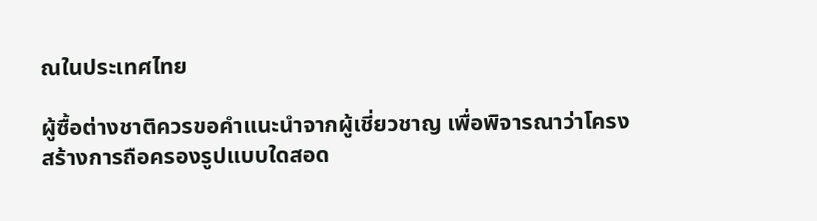ณในประเทศไทย

ผู้ซื้อต่างชาติควรขอคำแนะนำจากผู้เชี่ยวชาญ เพื่อพิจารณาว่าโครงสร้างการถือครองรูปแบบใดสอด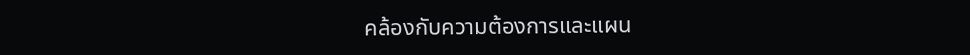คล้องกับความต้องการและแผน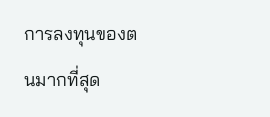การลงทุนของตนมากที่สุด